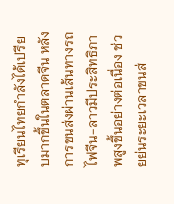ทุเรียนไทยกำลังได้เปรียบมากขึ้นในตลาดจีน หลังการขนส่งผ่านเส้นทางรถไฟจีน-ลาวมีประสิทธิภาพสูงขึ้นอย่างต่อเนื่อง ช่วยย่นระยะเวลาขนส่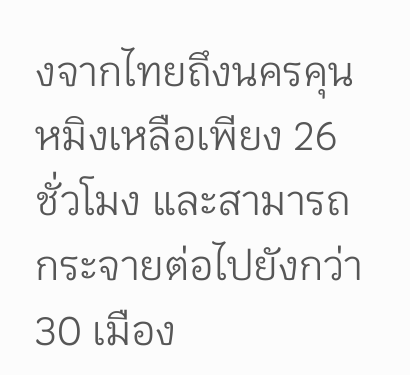งจากไทยถึงนครคุนหมิงเหลือเพียง 26 ชั่วโมง และสามารถกระจายต่อไปยังกว่า 30 เมือง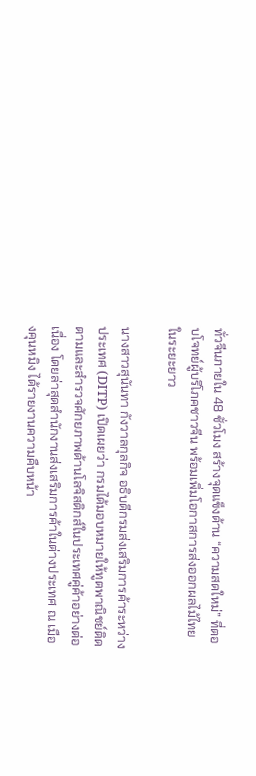ทั่วจีนภายใน 48 ชั่วโมง สร้างจุดแข็งด้าน “ความสดใหม่” ที่ตอบโจทย์ผู้บริโภคชาวจีน พร้อมเพิ่มโอกาสการส่งออกผลไม้ไทยในระยะยาว

นางสาวสุนันทา กังวาลกุลกิจ อธิบดีกรมส่งเสริมการค้าระหว่างประเทศ (DITP) เปิดเผยว่า กรมได้มอบหมายให้ทูตพาณิชย์ติดตามและสำรวจศักยภาพด้านโลจิสติกส์ในประเทศคู่ค้าอย่างต่อเนื่อง โดยล่าสุดสำนักงานส่งเสริมการค้าในต่างประเทศ ณ เมืองคุนหมิง ได้รายงานความคืบหน้า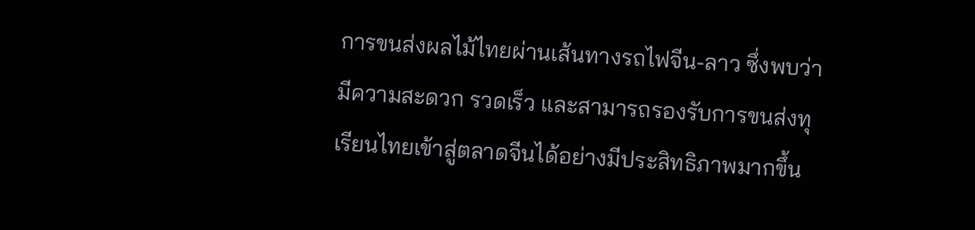การขนส่งผลไม้ไทยผ่านเส้นทางรถไฟจีน-ลาว ซึ่งพบว่ามีความสะดวก รวดเร็ว และสามารถรองรับการขนส่งทุเรียนไทยเข้าสู่ตลาดจีนได้อย่างมีประสิทธิภาพมากขึ้น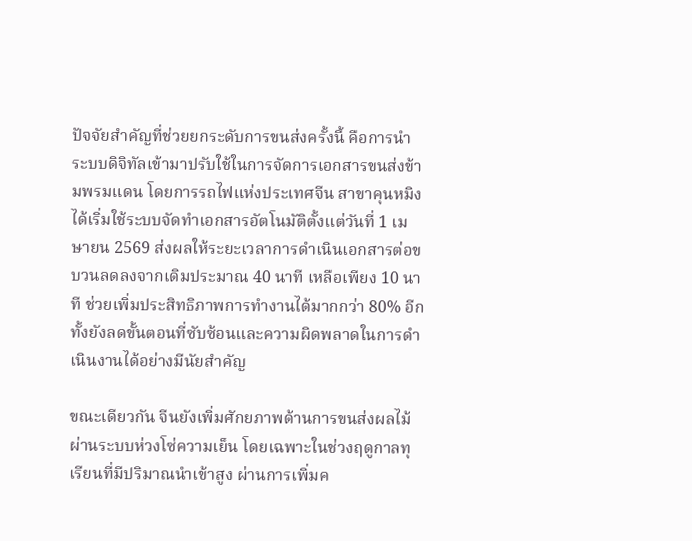ปัจจัยสำคัญที่ช่วยยกระดับการขนส่งครั้งนี้ คือการนำระบบดิจิทัลเข้ามาปรับใช้ในการจัดการเอกสารขนส่งข้ามพรมแดน โดยการรถไฟแห่งประเทศจีน สาขาคุนหมิง ได้เริ่มใช้ระบบจัดทำเอกสารอัตโนมัติตั้งแต่วันที่ 1 เมษายน 2569 ส่งผลให้ระยะเวลาการดำเนินเอกสารต่อขบวนลดลงจากเดิมประมาณ 40 นาที เหลือเพียง 10 นาที ช่วยเพิ่มประสิทธิภาพการทำงานได้มากกว่า 80% อีกทั้งยังลดขั้นตอนที่ซับซ้อนและความผิดพลาดในการดำเนินงานได้อย่างมีนัยสำคัญ

ขณะเดียวกัน จีนยังเพิ่มศักยภาพด้านการขนส่งผลไม้ผ่านระบบห่วงโซ่ความเย็น โดยเฉพาะในช่วงฤดูกาลทุเรียนที่มีปริมาณนำเข้าสูง ผ่านการเพิ่มค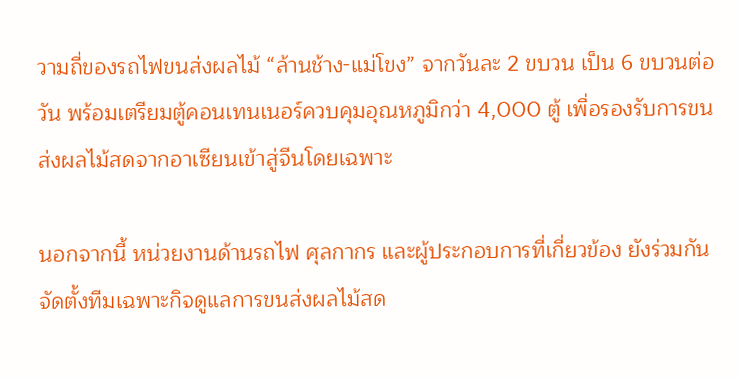วามถี่ของรถไฟขนส่งผลไม้ “ล้านช้าง-แม่โขง” จากวันละ 2 ขบวน เป็น 6 ขบวนต่อวัน พร้อมเตรียมตู้คอนเทนเนอร์ควบคุมอุณหภูมิกว่า 4,000 ตู้ เพื่อรองรับการขนส่งผลไม้สดจากอาเซียนเข้าสู่จีนโดยเฉพาะ

นอกจากนี้ หน่วยงานด้านรถไฟ ศุลกากร และผู้ประกอบการที่เกี่ยวข้อง ยังร่วมกันจัดตั้งทีมเฉพาะกิจดูแลการขนส่งผลไม้สด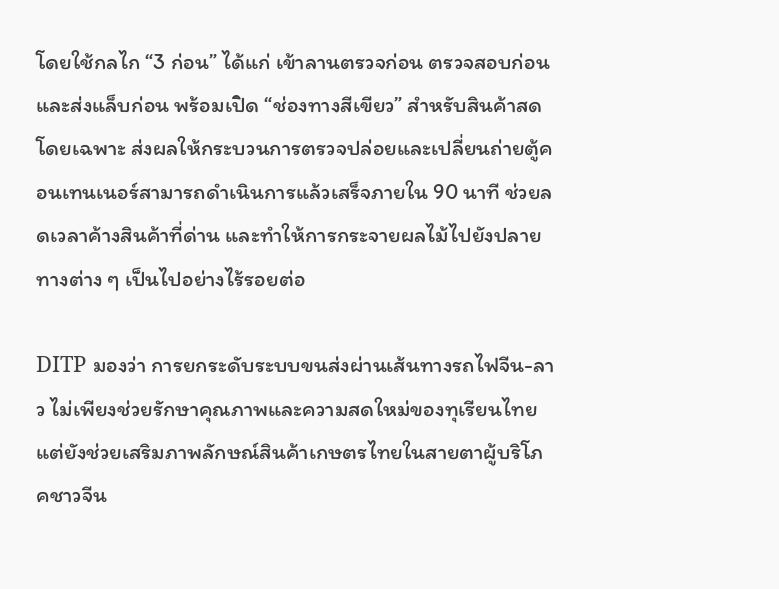โดยใช้กลไก “3 ก่อน” ได้แก่ เข้าลานตรวจก่อน ตรวจสอบก่อน และส่งแล็บก่อน พร้อมเปิด “ช่องทางสีเขียว” สำหรับสินค้าสดโดยเฉพาะ ส่งผลให้กระบวนการตรวจปล่อยและเปลี่ยนถ่ายตู้คอนเทนเนอร์สามารถดำเนินการแล้วเสร็จภายใน 90 นาที ช่วยลดเวลาค้างสินค้าที่ด่าน และทำให้การกระจายผลไม้ไปยังปลายทางต่าง ๆ เป็นไปอย่างไร้รอยต่อ

DITP มองว่า การยกระดับระบบขนส่งผ่านเส้นทางรถไฟจีน-ลาว ไม่เพียงช่วยรักษาคุณภาพและความสดใหม่ของทุเรียนไทย แต่ยังช่วยเสริมภาพลักษณ์สินค้าเกษตรไทยในสายตาผู้บริโภคชาวจีน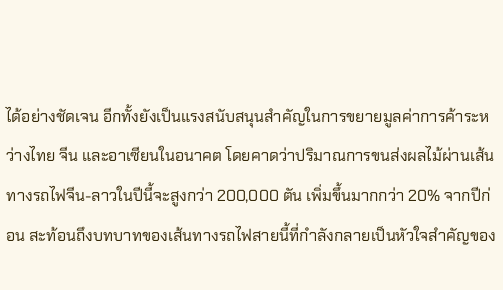ได้อย่างชัดเจน อีกทั้งยังเป็นแรงสนับสนุนสำคัญในการขยายมูลค่าการค้าระหว่างไทย จีน และอาเซียนในอนาคต โดยคาดว่าปริมาณการขนส่งผลไม้ผ่านเส้นทางรถไฟจีน-ลาวในปีนี้จะสูงกว่า 200,000 ตัน เพิ่มขึ้นมากกว่า 20% จากปีก่อน สะท้อนถึงบทบาทของเส้นทางรถไฟสายนี้ที่กำลังกลายเป็นหัวใจสำคัญของ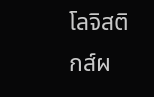โลจิสติกส์ผ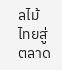ลไม้ไทยสู่ตลาด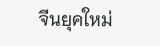จีนยุคใหม่